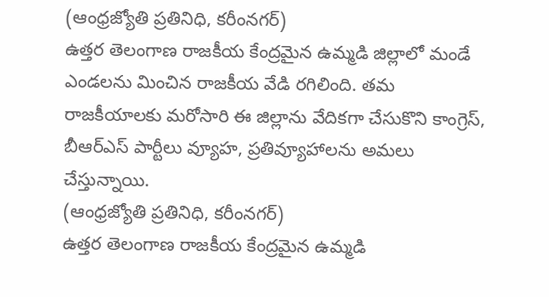(ఆంధ్రజ్యోతి ప్రతినిధి, కరీంనగర్)
ఉత్తర తెలంగాణ రాజకీయ కేంద్రమైన ఉమ్మడి జిల్లాలో మండే ఎండలను మించిన రాజకీయ వేడి రగిలింది. తమ రాజకీయాలకు మరోసారి ఈ జిల్లాను వేదికగా చేసుకొని కాంగ్రెస్, బీఆర్ఎస్ పార్టీలు వ్యూహ, ప్రతివ్యూహాలను అమలు చేస్తున్నాయి.
(ఆంధ్రజ్యోతి ప్రతినిధి, కరీంనగర్)
ఉత్తర తెలంగాణ రాజకీయ కేంద్రమైన ఉమ్మడి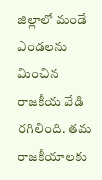జిల్లాలో మండే ఎండలను మించిన రాజకీయ వేడి రగిలింది. తమ రాజకీయాలకు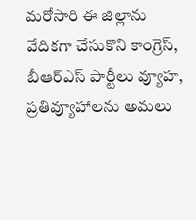మరోసారి ఈ జిల్లాను వేదికగా చేసుకొని కాంగ్రెస్, బీఆర్ఎస్ పార్టీలు వ్యూహ, ప్రతివ్యూహాలను అమలు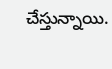చేస్తున్నాయి.